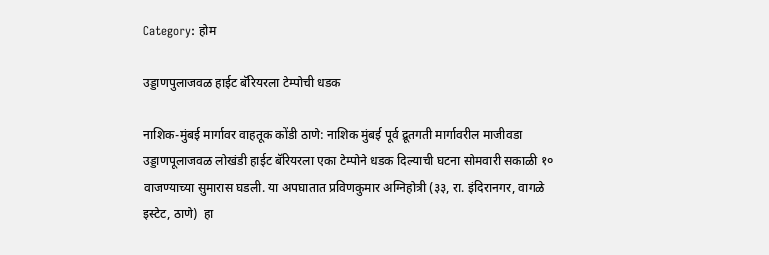Category: होम

उड्डाणपुलाजवळ हाईट बॅरियरला टेम्पोची धडक

नाशिक-मुंबई मार्गावर वाहतूक कोंडी ठाणे: नाशिक मुंबई पूर्व द्रूतगती मार्गावरील माजीवडा उड्डाणपूलाजवळ लोखंडी हाईट बॅरियरला एका टेम्पोने धडक दिल्याची घटना सोमवारी सकाळी १० वाजण्याच्या सुमारास घडली. या अपघातात प्रविणकुमार अग्निहोत्री (३३, रा. इंदिरानगर, वागळे इस्टेट, ठाणे)  हा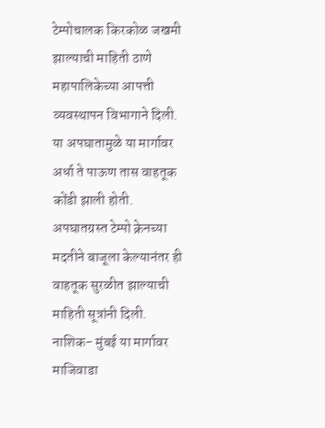टेम्पोचालक किरकोळ जखमी झाल्याची माहिती ठाणे महापालिकेच्या आपत्ती व्यवस्थापन विभागाने दिली. या अपघातामुळे या मार्गावर अर्धा ते पाऊण तास वाहतूक कोंडी झाली होती. अपघातग्रस्त टेम्पो क्रेनच्या मदतीने बाजूला केल्यानंतर ही वाहतूक सुरळीत झाल्याची माहिती सूत्रांनी दिली. नाशिक- मुंबई या मार्गावर  माजिवाडा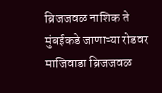ब्रिजजवळ नाशिक ते मुंबईकडे जाणाऱ्या रोडवर माजिवाडा ब्रिजजवळ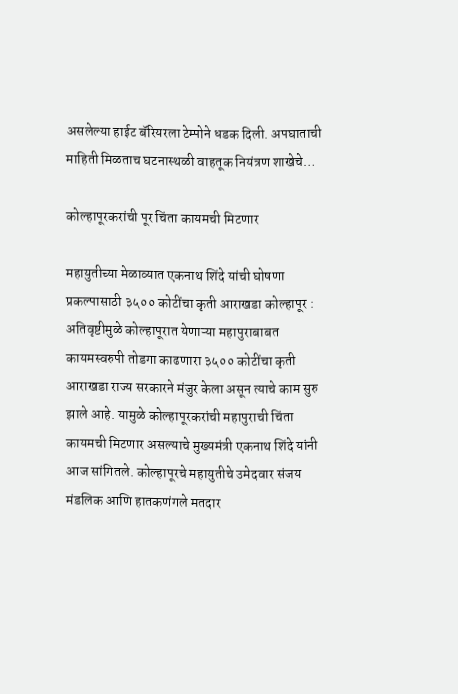असलेल्या हाईट बॅरियरला टेम्पोने धडक दिली. अपघाताची माहिती मिळताच घटनास्थळी वाहतूक नियंत्रण शाखेचे…

कोल्हापूरकरांची पूर चिंता कायमची मिटणार

महायुतीच्या मेळाव्यात एकनाथ शिंदे यांची घोषणा प्रकल्पासाठी ३५०० कोटींचा कृती आराखडा कोल्हापूर : अतिवृष्टीमुळे कोल्हापूरात येणाऱ्या महापुराबाबत कायमस्वरुपी तोडगा काढणारा ३५०० कोटींचा कृती आराखडा राज्य सरकारने मंजुर केला असून त्याचे काम सुरु झाले आहे. यामुळे कोल्हापूरकरांची महापुराची चिंता कायमची मिटणार असल्याचे मुख्यमंत्री एकनाथ शिंदे यांनी आज सांगितले. कोल्हापूरचे महायुतीचे उमेदवार संजय मंडलिक आणि हातकणंगले मतदार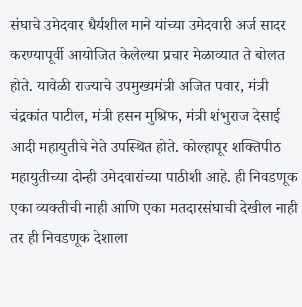संघाचे उमेदवार धैर्यशील माने यांच्या उमेदवारी अर्ज सादर करण्यापूर्वी आयोजित केलेल्या प्रचार मेळाव्यात ते बोलत होते. यावेळी राज्याचे उपमुख्यमंत्री अजित पवार, मंत्री चंद्रकांत पाटील, मंत्री हसन मुश्रिफ, मंत्री शंभुराज देसाई आदी महायुतीचे नेते उपस्थित होते. कोल्हापूर शक्तिपीठ महायुतीच्या दोन्ही उमेदवारांच्या पाठीशी आहे. ही निवडणूक एका व्यक्तीची नाही आणि एका मतदारसंघाची देखील नाही तर ही निवडणूक देशाला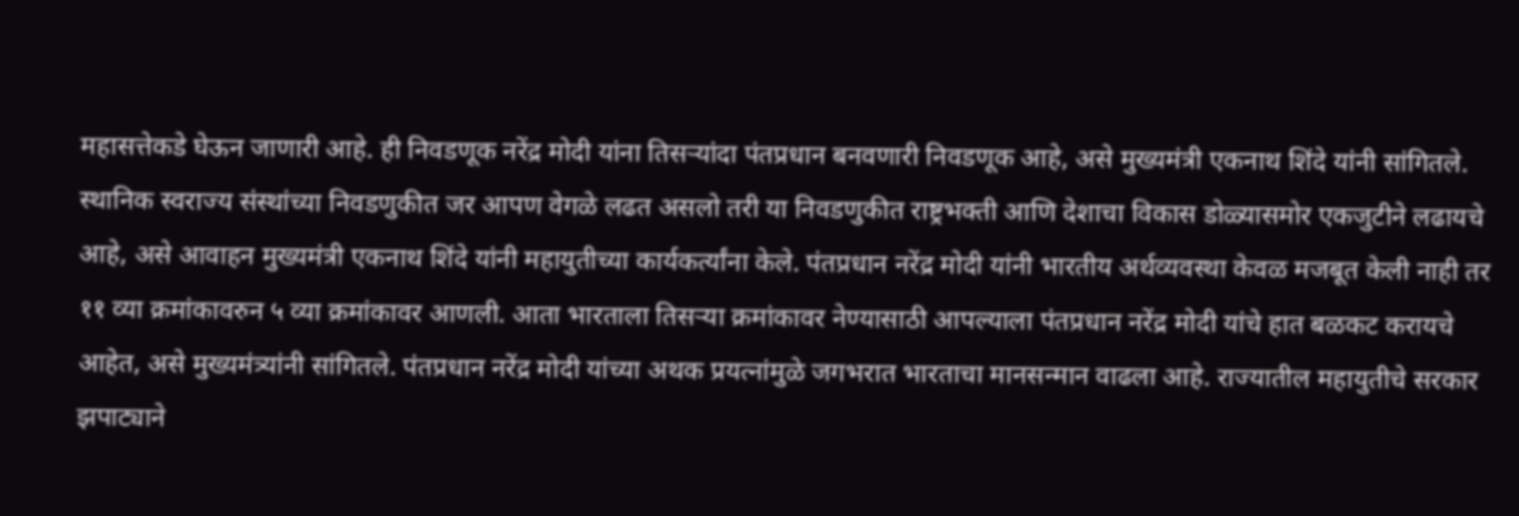महासत्तेकडे घेऊन जाणारी आहे. ही निवडणूक नरेंद्र मोदी यांना तिसऱ्यांदा पंतप्रधान बनवणारी निवडणूक आहे, असे मुख्यमंत्री एकनाथ शिंदे यांनी सांगितले. स्थानिक स्वराज्य संस्थांच्या निवडणुकीत जर आपण वेगळे लढत असलो तरी या निवडणुकीत राष्ट्रभक्ती आणि देशाचा विकास डोळ्यासमोर एकजुटीने लढायचे आहे, असे आवाहन मुख्यमंत्री एकनाथ शिंदे यांनी महायुतीच्या कार्यकर्त्यांना केले. पंतप्रधान नरेंद्र मोदी यांनी भारतीय अर्थव्यवस्था केवळ मजबूत केली नाही तर ११ व्या क्रमांकावरुन ५ व्या क्रमांकावर आणली. आता भारताला तिसऱ्या क्रमांकावर नेण्यासाठी आपल्याला पंतप्रधान नरेंद्र मोदी यांचे हात बळकट करायचे आहेत, असे मुख्यमंत्र्यांनी सांगितले. पंतप्रधान नरेंद्र मोदी यांच्या अथक प्रयत्नांमुळे जगभरात भारताचा मानसन्मान वाढला आहे. राज्यातील महायुतीचे सरकार झपाट्याने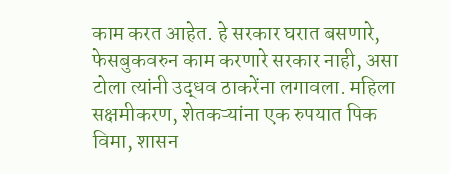काम करत आहेत. हे सरकार घरात बसणारे, फेसबुकवरुन काम करणारे सरकार नाही, असा टोला त्यांनी उद्धव ठाकरेंना लगावला. महिला सक्षमीकरण, शेतकऱ्यांना एक रुपयात पिक विमा, शासन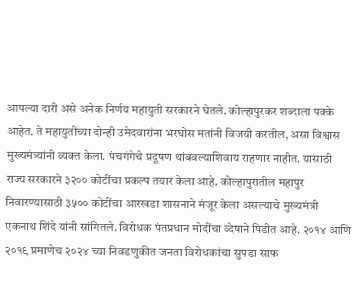आपल्या दारी असे अनेक निर्णय महायुती सरकारने घेतले. कोल्हापुरकर शब्दाला पक्के आहेत. ते महायुतीच्या दोन्ही उमेदवारांना भरघोस मतांनी विजयी करतील, असा विश्वास मुख्यमंत्र्यांनी व्यक्त केला. पंचगंगेचे प्रदूषण थांबवल्याशिवाय राहणार नाहीत. यासाठी राज्य सरकारने ३२०० कोटींचा प्रकल्प तयार केला आहे. कोल्हापुरातील महापुर निवारण्यासाठी ३५०० कोटींचा आरखडा शासनाने मंजूर केला असल्याचे मुख्यमंत्री एकनाथ शिंदे यांनी सांगितले. विरोधक पंतप्रधान मोदींचा व्देषाने पिडीत आहे. २०१४ आणि २०१९ प्रमाणेच २०२४ च्या निवडणुकीत जनता विरोधकांचा सुपडा साफ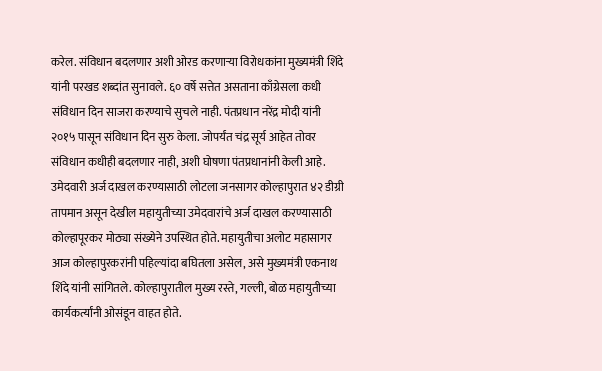करेल. संविधान बदलणार अशी ओरड करणाऱ्या विरोधकांना मुख्यमंत्री शिंदे यांनी परखड शब्दांत सुनावले. ६० वर्षे सत्तेत असताना काँग्रेसला कधी संविधान दिन साजरा करण्याचे सुचले नाही. पंतप्रधान नरेंद्र मोदी यांनी २०१५ पासून संविधान दिन सुरु केला. जोपर्यंत चंद्र सूर्य आहेत तोवर संविधान कधीही बदलणार नाही, अशी घोषणा पंतप्रधानांनी केली आहे. उमेदवारी अर्ज दाखल करण्यासाठी लोटला जनसागर कोल्हापुरात ४२ डीग्री तापमान असून देखील महायुतीच्या उमेदवारांचे अर्ज दाखल करण्यासाठी कोल्हापूरकर मोठ्या संख्येने उपस्थित होते. महायुतीचा अलोट महासागर आज कोल्हापुरकरांनी पहिल्यांदा बघितला असेल, असे मुख्यमंत्री एकनाथ शिंदे यांनी सांगितले. कोल्हापुरातील मुख्य रस्ते, गल्ली, बोळ महायुतीच्या कार्यकर्त्यांनी ओसंडून वाहत होते.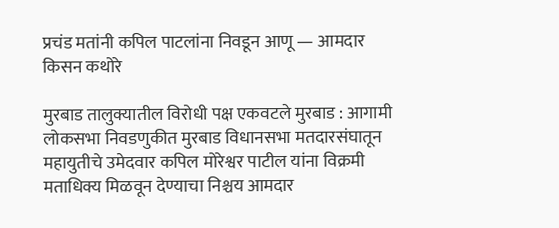प्रचंड मतांनी कपिल पाटलांना निवडून आणू — आमदार किसन कथोरे

मुरबाड तालुक्यातील विरोधी पक्ष एकवटले मुरबाड : आगामी लोकसभा निवडणुकीत मुरबाड विधानसभा मतदारसंघातून महायुतीचे उमेदवार कपिल मोरेश्वर पाटील यांना विक्रमी मताधिक्य मिळवून देण्याचा निश्चय आमदार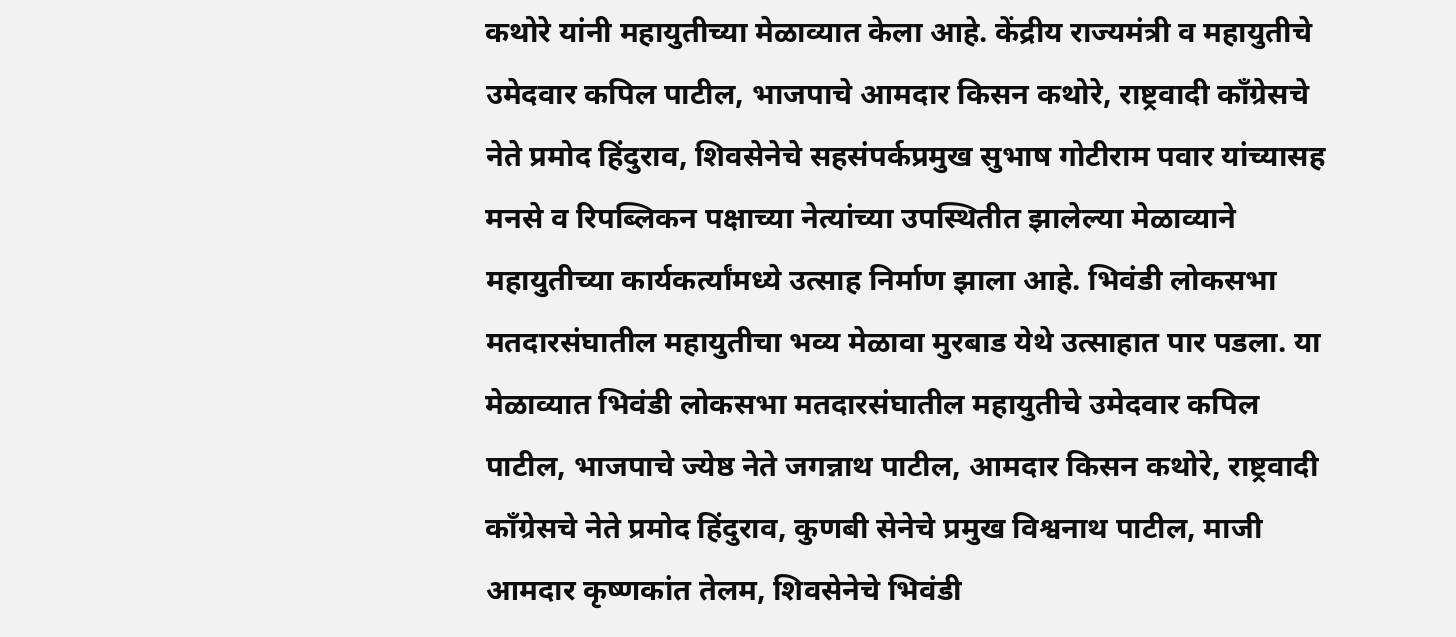कथोरे यांनी महायुतीच्या मेळाव्यात केला आहे. केंद्रीय राज्यमंत्री व महायुतीचे उमेदवार कपिल पाटील, भाजपाचे आमदार किसन कथोरे, राष्ट्रवादी कॉंग्रेसचे नेते प्रमोद हिंदुराव, शिवसेनेचे सहसंपर्कप्रमुख सुभाष गोटीराम पवार यांच्यासह मनसे व रिपब्लिकन पक्षाच्या नेत्यांच्या उपस्थितीत झालेल्या मेळाव्याने महायुतीच्या कार्यकर्त्यांमध्ये उत्साह निर्माण झाला आहे. भिवंडी लोकसभा मतदारसंघातील महायुतीचा भव्य मेळावा मुरबाड येथे उत्साहात पार पडला. या मेळाव्यात भिवंडी लोकसभा मतदारसंघातील महायुतीचे उमेदवार कपिल पाटील, भाजपाचे ज्येष्ठ नेते जगन्नाथ पाटील, आमदार किसन कथोरे, राष्ट्रवादी कॉंग्रेसचे नेते प्रमोद हिंदुराव, कुणबी सेनेचे प्रमुख विश्वनाथ पाटील, माजी आमदार कृष्णकांत तेलम, शिवसेनेचे भिवंडी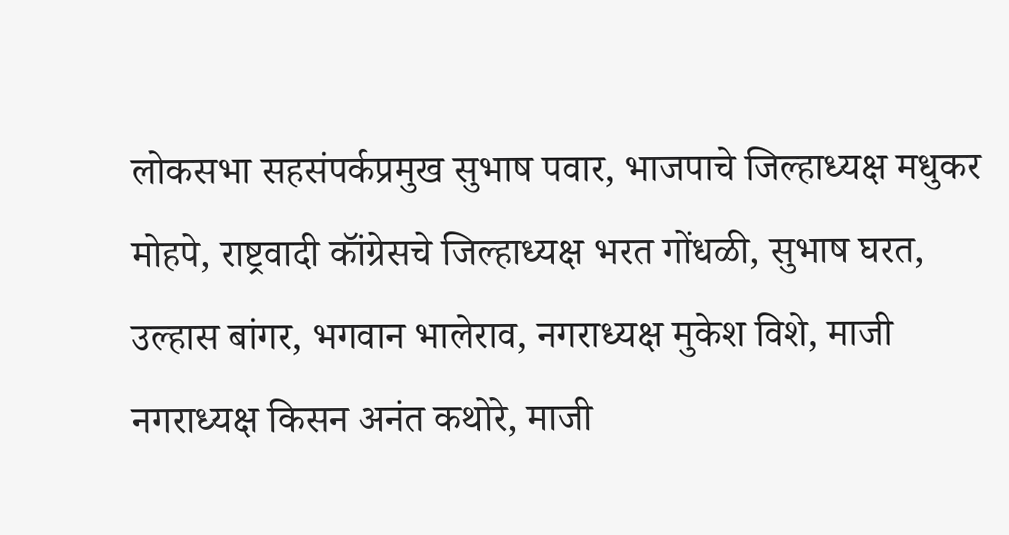लोकसभा सहसंपर्कप्रमुख सुभाष पवार, भाजपाचे जिल्हाध्यक्ष मधुकर मोहपे, राष्ट्रवादी कॉंग्रेसचे जिल्हाध्यक्ष भरत गोंधळी, सुभाष घरत, उल्हास बांगर, भगवान भालेराव, नगराध्यक्ष मुकेश विशे, माजी नगराध्यक्ष किसन अनंत कथोरे, माजी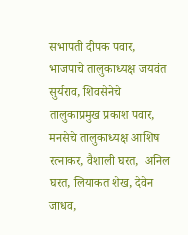सभापती दीपक पवार, भाजपाचे तालुकाध्यक्ष जयवंत सुर्यराव, शिवसेनेचे तालुकाप्रमुख प्रकाश पवार, मनसेचे तालुकाध्यक्ष आशिष रत्नाकर, वैशाली घरत,  अनिल घरत, लियाकत शेख, देवेन जाधव,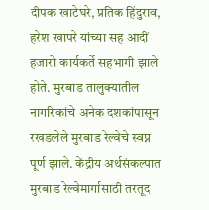दीपक खाटेघरे, प्रतिक हिंदुराव, हरेश खापरे यांच्या सह आदीं  हजारो कार्यकर्ते सहभागी झाले होते. मुरबाड तालुक्यातील नागरिकांचे अनेक दशकांपासून रखडलेले मुरबाड रेल्वेचे स्वप्न पूर्ण झाले. केंद्रीय अर्थसंकल्पात मुरबाड रेल्वेमार्गासाठी तरतूद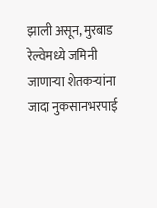झाली असून, मुरबाड रेल्वेमध्ये जमिनी जाणाऱ्या शेतकऱ्यांना जादा नुकसानभरपाई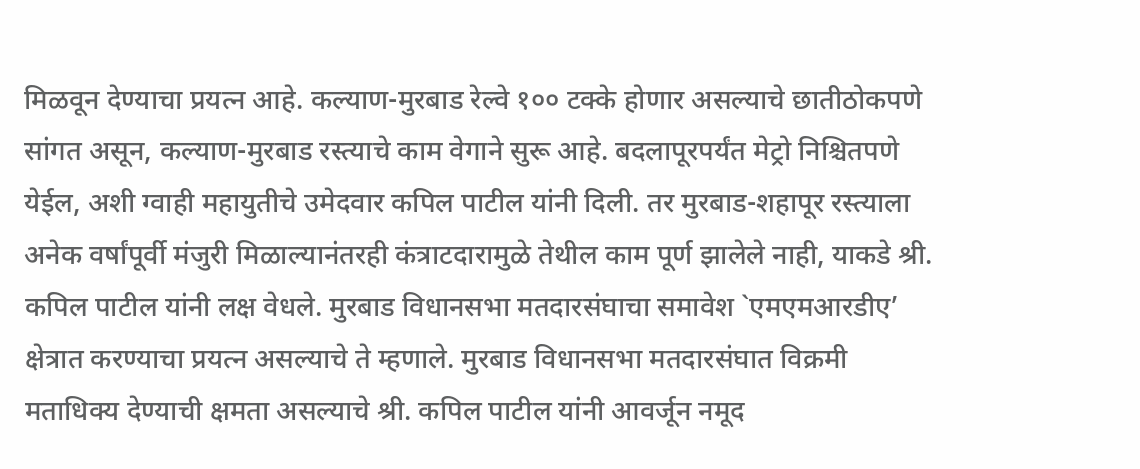मिळवून देण्याचा प्रयत्न आहे. कल्याण-मुरबाड रेल्वे १०० टक्के होणार असल्याचे छातीठोकपणे सांगत असून, कल्याण-मुरबाड रस्त्याचे काम वेगाने सुरू आहे. बदलापूरपर्यंत मेट्रो निश्चितपणे येईल, अशी ग्वाही महायुतीचे उमेदवार कपिल पाटील यांनी दिली. तर मुरबाड-शहापूर रस्त्याला अनेक वर्षांपूर्वी मंजुरी मिळाल्यानंतरही कंत्राटदारामुळे तेथील काम पूर्ण झालेले नाही, याकडे श्री. कपिल पाटील यांनी लक्ष वेधले. मुरबाड विधानसभा मतदारसंघाचा समावेश `एमएमआरडीए’ क्षेत्रात करण्याचा प्रयत्न असल्याचे ते म्हणाले. मुरबाड विधानसभा मतदारसंघात विक्रमी मताधिक्य देण्याची क्षमता असल्याचे श्री. कपिल पाटील यांनी आवर्जून नमूद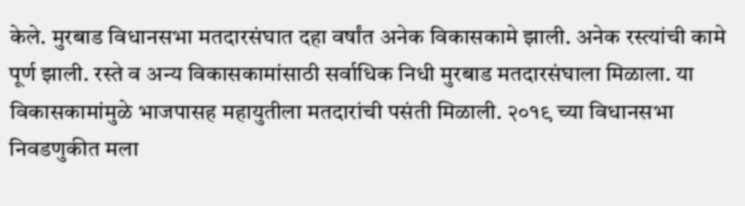केले. मुरबाड विधानसभा मतदारसंघात दहा वर्षांत अनेक विकासकामे झाली. अनेक रस्त्यांची कामे पूर्ण झाली. रस्ते व अन्य विकासकामांसाठी सर्वाधिक निधी मुरबाड मतदारसंघाला मिळाला. या विकासकामांमुळे भाजपासह महायुतीला मतदारांची पसंती मिळाली. २०१९ च्या विधानसभा निवडणुकीत मला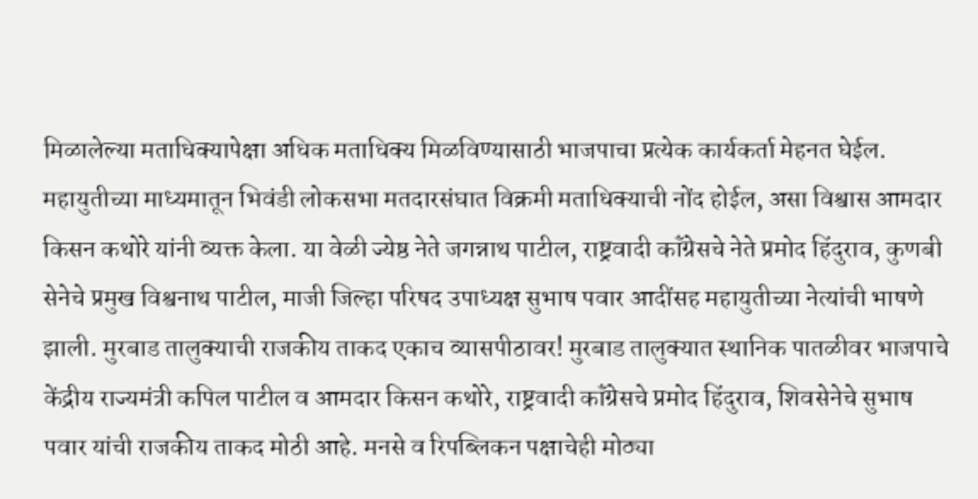मिळालेल्या मताधिक्यापेक्षा अधिक मताधिक्य मिळविण्यासाठी भाजपाचा प्रत्येक कार्यकर्ता मेहनत घेईल. महायुतीच्या माध्यमातून भिवंडी लोकसभा मतदारसंघात विक्रमी मताधिक्याची नोंद होईल, असा विश्वास आमदार किसन कथोरे यांनी व्यक्त केला. या वेळी ज्येष्ठ नेते जगन्नाथ पाटील, राष्ट्रवादी कॉंग्रेसचे नेते प्रमोद हिंदुराव, कुणबी सेनेचे प्रमुख विश्वनाथ पाटील, माजी जिल्हा परिषद उपाध्यक्ष सुभाष पवार आदींसह महायुतीच्या नेत्यांची भाषणे झाली. मुरबाड तालुक्याची राजकीय ताकद एकाच व्यासपीठावर! मुरबाड तालुक्यात स्थानिक पातळीवर भाजपाचे केंद्रीय राज्यमंत्री कपिल पाटील व आमदार किसन कथोरे, राष्ट्रवादी कॉंग्रेसचे प्रमोद हिंदुराव, शिवसेनेचे सुभाष पवार यांची राजकीय ताकद मोठी आहे. मनसे व रिपब्लिकन पक्षाचेही मोठ्या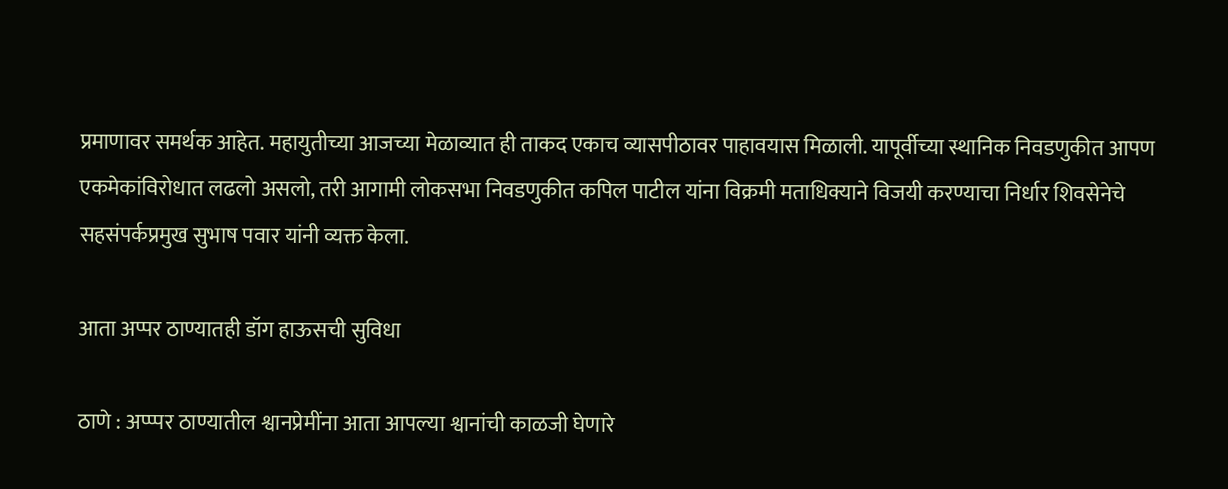प्रमाणावर समर्थक आहेत. महायुतीच्या आजच्या मेळाव्यात ही ताकद एकाच व्यासपीठावर पाहावयास मिळाली. यापूर्वीच्या स्थानिक निवडणुकीत आपण एकमेकांविरोधात लढलो असलो, तरी आगामी लोकसभा निवडणुकीत कपिल पाटील यांना विक्रमी मताधिक्याने विजयी करण्याचा निर्धार शिवसेनेचे सहसंपर्कप्रमुख सुभाष पवार यांनी व्यक्त केला.

आता अप्पर ठाण्यातही डॉग हाऊसची सुविधा

ठाणे : अप्प्पर ठाण्यातील श्वानप्रेमींना आता आपल्या श्वानांची काळजी घेणारे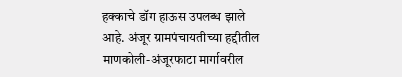हक्काचे डॉग हाऊस उपलब्ध झाले आहे. अंजूर ग्रामपंचायतीच्या हद्दीतील माणकोली-अंजूरफाटा मार्गावरील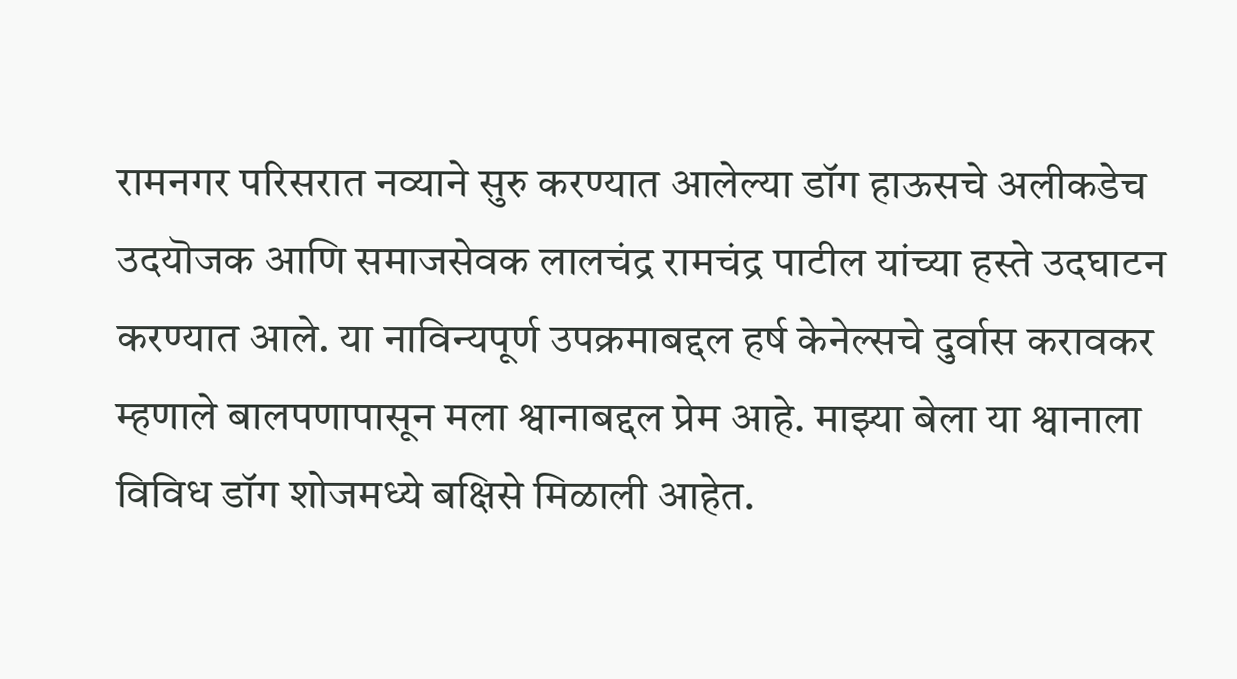रामनगर परिसरात नव्याने सुरु करण्यात आलेल्या डॉग हाऊसचे अलीकडेच उदयॊजक आणि समाजसेवक लालचंद्र रामचंद्र पाटील यांच्या हस्ते उदघाटन करण्यात आले. या नाविन्यपूर्ण उपक्रमाबद्दल हर्ष केनेल्सचे दुर्वास करावकर म्हणाले बालपणापासून मला श्वानाबद्दल प्रेम आहे. माझ्या बेला या श्वानाला विविध डॉग शोजमध्ये बक्षिसे मिळाली आहेत.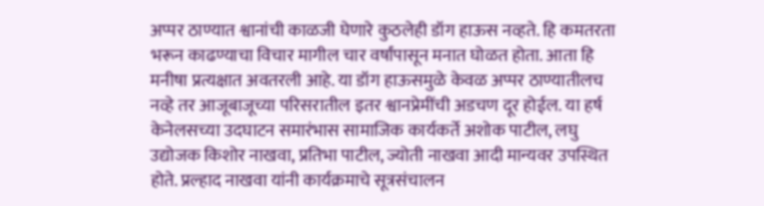अप्पर ठाण्यात श्वानांची काळजी घेणारे कुठलेही डॉग हाऊस नव्हते. हि कमतरता भरून काढण्याचा विचार मागील चार वर्षांपासून मनात घोळत होता. आता हि मनीषा प्रत्यक्षात अवतरली आहे. या डॉग हाऊसमुळे केवळ अप्पर ठाण्यातीलच नव्हे तर आजूबाजूच्या परिसरातील इतर श्वानप्रेमींची अडचण दूर होईल. या हर्ष केनेलसच्या उदघाटन समारंभास सामाजिक कार्यकर्ते अशोक पाटील, लघु उद्योजक किशोर नाखवा, प्रतिभा पाटील, ज्योती नाखवा आदी मान्यवर उपस्थित होते. प्रल्हाद नाखवा यांनी कार्यक्रमाचे सूत्रसंचालन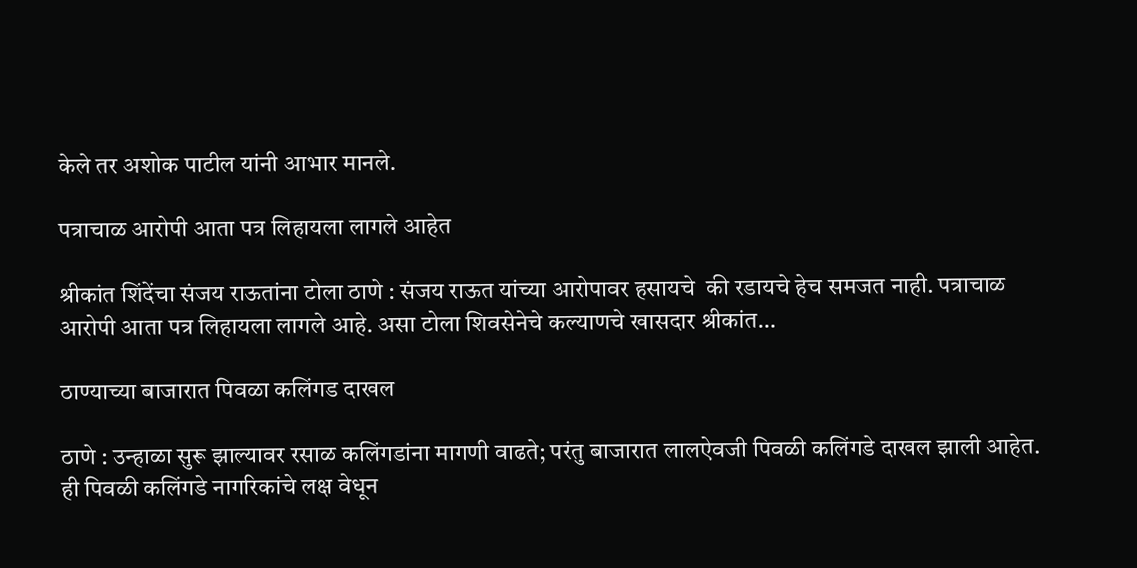केले तर अशोक पाटील यांनी आभार मानले.

पत्राचाळ आरोपी आता पत्र लिहायला लागले आहेत

श्रीकांत शिंदेंचा संजय राऊतांना टोला ठाणे : संजय राऊत यांच्या आरोपावर हसायचे  की रडायचे हेच समजत नाही. पत्राचाळ आरोपी आता पत्र लिहायला लागले आहे. असा टोला शिवसेनेचे कल्याणचे खासदार श्रीकांत…

ठाण्याच्या बाजारात पिवळा कलिंगड दाखल

ठाणे : उन्हाळा सुरू झाल्यावर रसाळ कलिंगडांना मागणी वाढते; परंतु बाजारात लालऐवजी पिवळी कलिंगडे दाखल झाली आहेत. ही पिवळी कलिंगडे नागरिकांचे लक्ष वेधून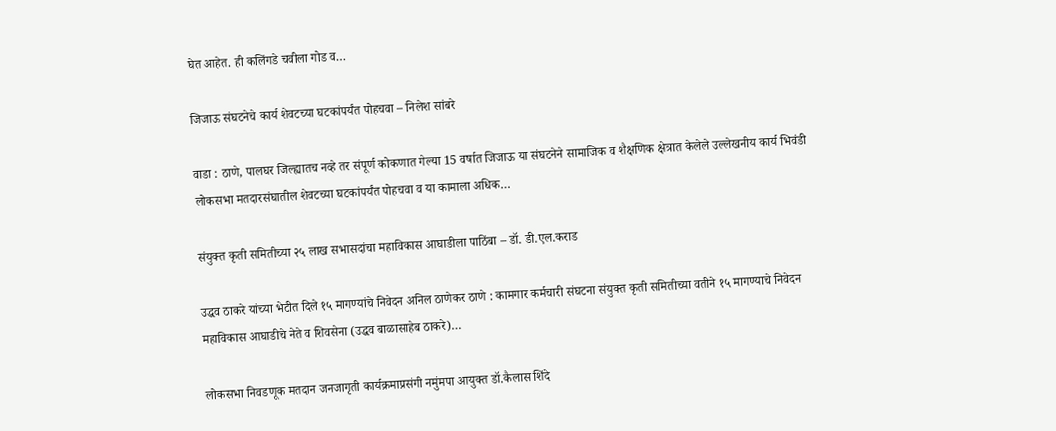घेत आहेत. ही कलिंगडे चवीला गोड व…

जिजाऊ संघटनेचे कार्य शेवटच्या घटकांपर्यंत पोहचवा – निलेश सांबरे

वाडा : ठाणे, पालघर जिल्ह्यातच नव्हे तर संपूर्ण कोकणात गेल्या 15 वर्षात जिजाऊ या संघटनेने सामाजिक व शैक्षणिक क्षेत्रात केलेले उल्लेखनीय कार्य भिवंडी लोकसभा मतदारसंघातील शेवटच्या घटकांपर्यंत पोहचवा व या कामाला अधिक…

संयुक्त कृती समितीच्या २५ लाख सभासदांचा महाविकास आघाडीला पाठिंबा – डॉ. डी.एल.कराड

उद्धव ठाकरे यांच्या भेटीत दिले १५ मागण्यांचे निवेदन अनिल ठाणेकर ठाणे : कामगार कर्मचारी संघटना संयुक्त कृती समितीच्या वतीने १५ मागण्याचे निवेदन महाविकास आघाडीचे नेते व शिवसेना (उद्धव बाळासाहेब ठाकरे)…

लोकसभा निवडणूक मतदान जनजागृती कार्यक्रमाप्रसंगी नमुंमपा आयुक्त डॉ.कैलास शिंदे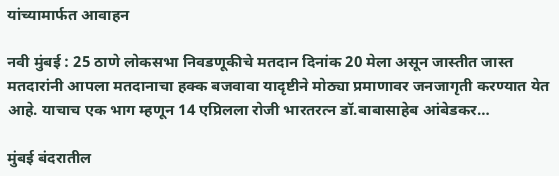यांच्यामार्फत आवाहन

नवी मुंबई : 25 ठाणे लोकसभा निवडणूकीचे मतदान दिनांक 20 मेला असून जास्तीत जास्त मतदारांनी आपला मतदानाचा हक्क बजवावा यादृष्टीने मोठ्या प्रमाणावर जनजागृती करण्यात येत आहे. याचाच एक भाग म्हणून 14 एप्रिलला रोजी भारतरत्न डॉ.बाबासाहेब आंबेडकर…

मुंबई बंदरातील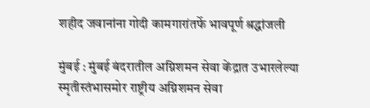शहीद जवानांना गोदी कामगारांतर्फे भावपूर्ण श्रद्धांजली

मुंबई : मुंबई बंदरातील अग्निशमन सेवा केंद्रात उभारलेल्या स्मृतीस्तंभासमोर राष्ट्रीय अग्निशमन सेवा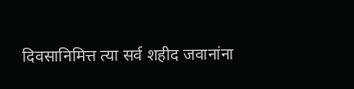दिवसानिमित्त त्या सर्व शहीद जवानांना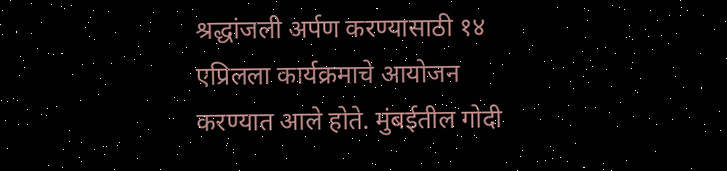श्रद्धांजली अर्पण करण्यासाठी १४ एप्रिलला कार्यक्रमाचे आयोजन करण्यात आले होते. मुंबईतील गोदी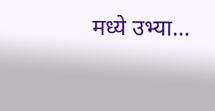मध्ये उभ्या…